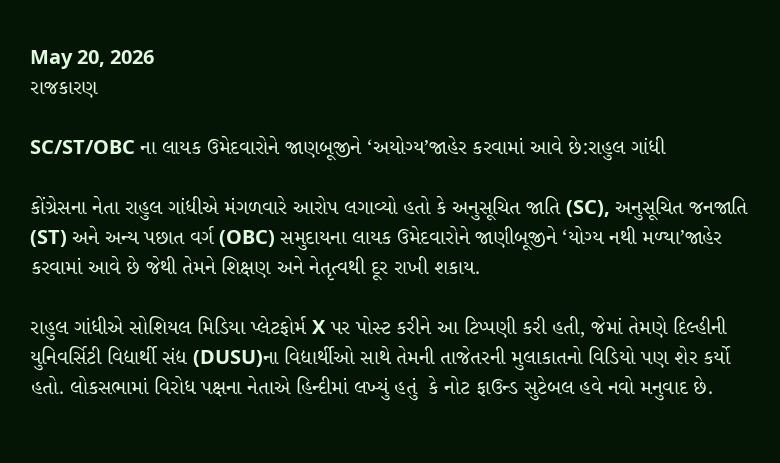May 20, 2026
રાજકારણ

SC/ST/OBC ના લાયક ઉમેદવારોને જાણબૂજીને ‘અયોગ્‍ય’જાહેર કરવામાં આવે છે:રાહુલ ગાંધી

કોંગ્રેસના નેતા રાહુલ ગાંધીએ મંગળવારે આરોપ લગાવ્‍યો હતો કે અનુસૂચિત જાતિ (SC), અનુસૂચિત જનજાતિ (ST) અને અન્‍ય પછાત વર્ગ (OBC) સમુદાયના લાયક ઉમેદવારોને જાણીબૂજીને ‘યોગ્‍ય નથી મળ્‍યા’જાહેર કરવામાં આવે છે જેથી તેમને શિક્ષણ અને નેતૃત્‍વથી દૂર રાખી શકાય.

રાહુલ ગાંધીએ સોશિયલ મિડિયા પ્‍લેટફોર્મ X પર પોસ્‍ટ કરીને આ ટિપ્‍પણી કરી હતી, જેમાં તેમણે દિલ્‍હીની યુનિવર્સિટી વિદ્યાર્થી સંદ્ય (DUSU)ના વિદ્યાર્થીઓ સાથે તેમની તાજેતરની મુલાકાતનો વિડિયો પણ શેર કર્યો હતો. લોકસભામાં વિરોધ પક્ષના નેતાએ હિન્‍દીમાં લખ્‍યું હતું  કે નોટ ફાઉન્‍ડ સુટેબલ હવે નવો મનુવાદ છે.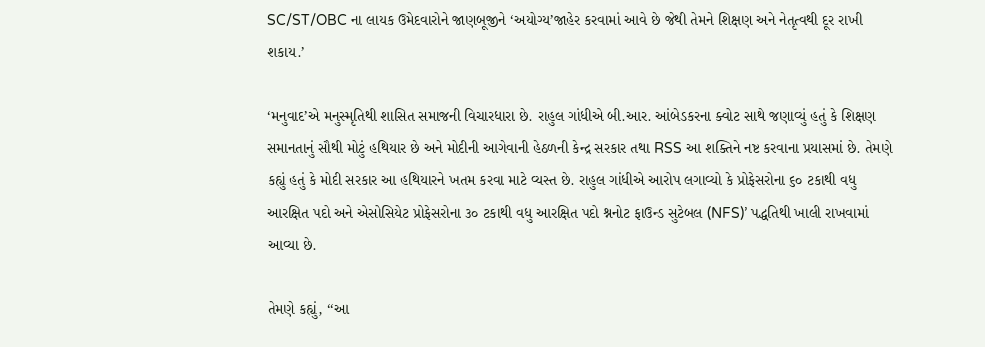SC/ST/OBC ના લાયક ઉમેદવારોને જાણબૂજીને ‘અયોગ્‍ય’જાહેર કરવામાં આવે છે જેથી તેમને શિક્ષણ અને નેતૃત્‍વથી દૂર રાખી શકાય.’

‘મનુવાદ’એ મનુસ્‍મૃતિથી શાસિત સમાજની વિચારધારા છે. રાહુલ ગાંધીએ બી.આર. આંબેડકરના ક્‍વોટ સાથે જણાવ્‍યું હતું કે શિક્ષણ સમાનતાનું સૌથી મોટું હથિયાર છે અને મોદીની આગેવાની હેઠળની કેન્‍દ્ર સરકાર તથા RSS આ શક્‍તિને નષ્ટ કરવાના પ્રયાસમાં છે. તેમણે કહ્યું હતું કે મોદી સરકાર આ હથિયારને ખતમ કરવા માટે વ્‍યસ્‍ત છે. રાહુલ ગાંધીએ આરોપ લગાવ્‍યો કે પ્રોફેસરોના ૬૦ ટકાથી વધુ આરક્ષિત પદો અને એસોસિયેટ પ્રોફેસરોના ૩૦ ટકાથી વધુ આરક્ષિત પદો શ્નનોટ ફાઉન્‍ડ સુટેબલ (NFS)’ પદ્ધતિથી ખાલી રાખવામાં આવ્‍યા છે.

તેમણે કહ્યું, ‘‘આ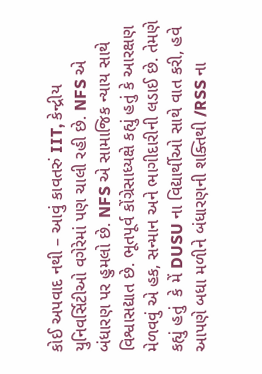કોઈ અપવાદ નથી – આવું કાવતરું IIT, કેન્‍દ્રીય યુનિવર્સિટીઓ વગેરેમાં પણ ચાલી રહી છે. NFS એ બંધારણ પર હુમલો છે. NFS એ સામાજિક ન્‍યાય સાથે વિશ્વાસદ્યાત છે. ભૂતપૂર્વ કોંગ્રેસાધ્‍યક્ષે કહ્યું હતું કે આરક્ષણ મેળવવું એ હક, સન્‍માન અને ભાગીદારીની લડાઈ છે. તેમણે કહ્યું હતું  કે મેં DUSU ના વિદ્યાર્થીઓ સાથે વાત કરી, હવે આપણે બધા મળીને બંધારણની શક્‍તિથી /RSS ના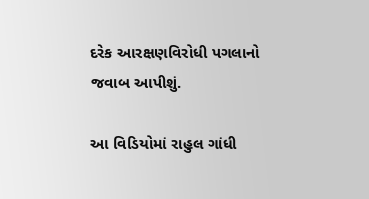દરેક આરક્ષણવિરોધી પગલાનો જવાબ આપીશું.

આ વિડિયોમાં રાહુલ ગાંધી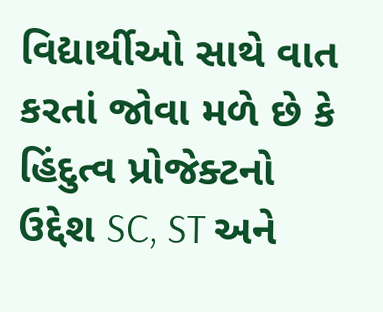વિદ્યાર્થીઓ સાથે વાત કરતાં જોવા મળે છે કે હિંદુત્‍વ પ્રોજેક્‍ટનો ઉદ્દેશ SC, ST અને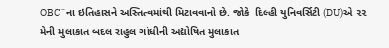OBC¨ના ઇતિહાસને અસ્‍તિત્‍વમાંથી મિટાવવાનો છે. જોકે  દિલ્‍હી યુનિવર્સિટી (DU)એ ૨૨ મેની મુલાકાત બદલ રાહુલ ગાંધીની અદ્યોષિત મુલાકાત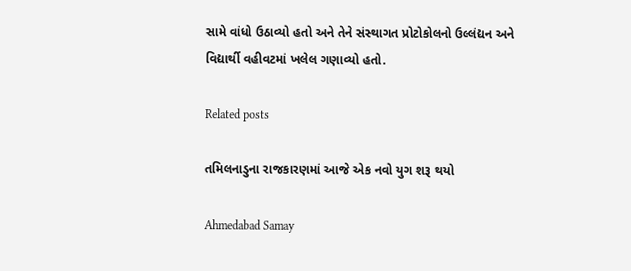સામે વાંધો ઉઠાવ્‍યો હતો અને તેને સંસ્‍થાગત પ્રોટોકોલનો ઉલ્લંદ્યન અને વિદ્યાર્થી વહીવટમાં ખલેલ ગણાવ્‍યો હતો.

Related posts

તમિલનાડુના રાજકારણમાં આજે એક નવો યુગ શરૂ થયો

Ahmedabad Samay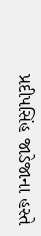પ્રદીપસિંહ જાડેજાના હસ્તે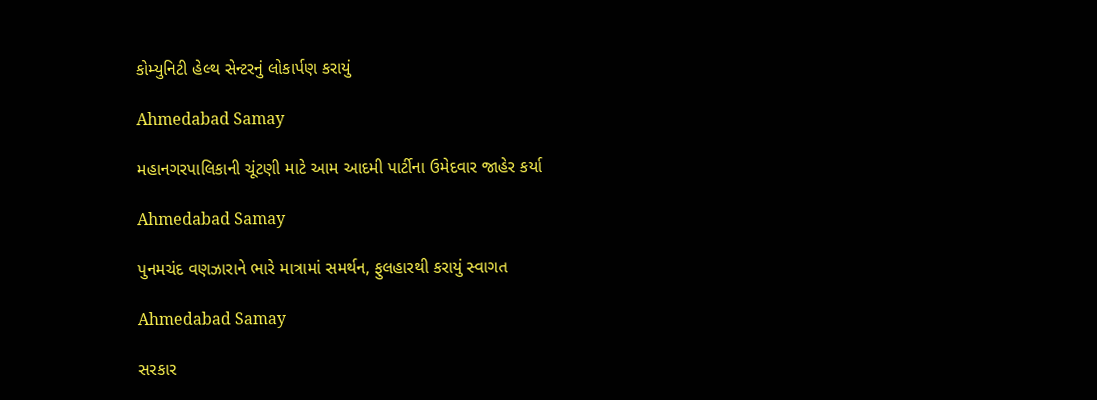કોમ્યુનિટી હેલ્થ સેન્ટરનું લોકાર્પણ કરાયું

Ahmedabad Samay

મહાનગરપાલિકાની ચૂંટણી માટે આમ આદમી પાર્ટીના ઉમેદવાર જાહેર કર્યા

Ahmedabad Samay

પુનમચંદ વણઝારાને ભારે માત્રામાં સમર્થન, ફુલહારથી કરાયું સ્વાગત

Ahmedabad Samay

સરકાર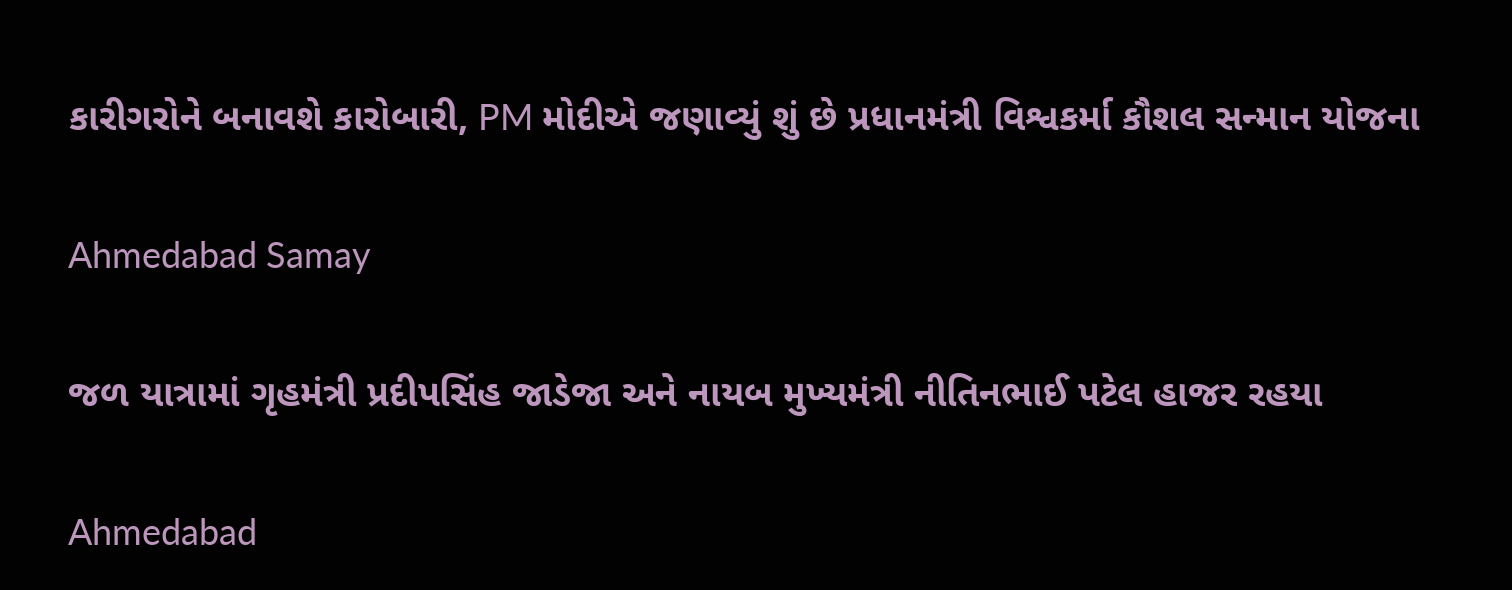કારીગરોને બનાવશે કારોબારી, PM મોદીએ જણાવ્યું શું છે પ્રધાનમંત્રી વિશ્વકર્મા કૌશલ સન્માન યોજના

Ahmedabad Samay

જળ યાત્રામાં ગૃહમંત્રી પ્રદીપસિંહ જાડેજા અને નાયબ મુખ્યમંત્રી નીતિનભાઈ પટેલ હાજર રહયા

Ahmedabad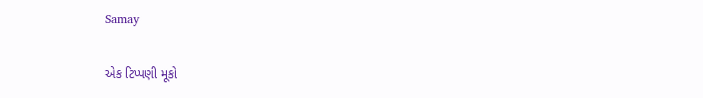Samay

એક ટિપ્પણી મૂકો